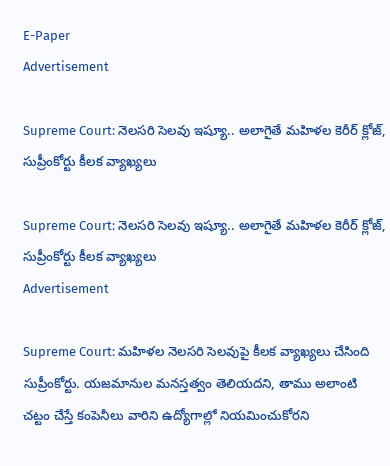E-Paper
Advertisement

Supreme Court: నెలసరి సెలవు ఇష్యూ.. అలాగైతే మహిళల కెరీర్‌ క్లోజ్, సుప్రీంకోర్టు కీలక వ్యాఖ్యలు

Supreme Court: నెలసరి సెలవు ఇష్యూ.. అలాగైతే మహిళల కెరీర్‌ క్లోజ్, సుప్రీంకోర్టు కీలక వ్యాఖ్యలు
Advertisement

Supreme Court: మహిళల నెలసరి సెలవుపై కీలక వ్యాఖ్యలు చేసింది సుప్రీంకోర్టు. యజమానుల మనస్తత్వం తెలియదని, తాము అలాంటి చట్టం చేస్తే కంపెనీలు వారిని ఉద్యోగాల్లో నియమించుకోరని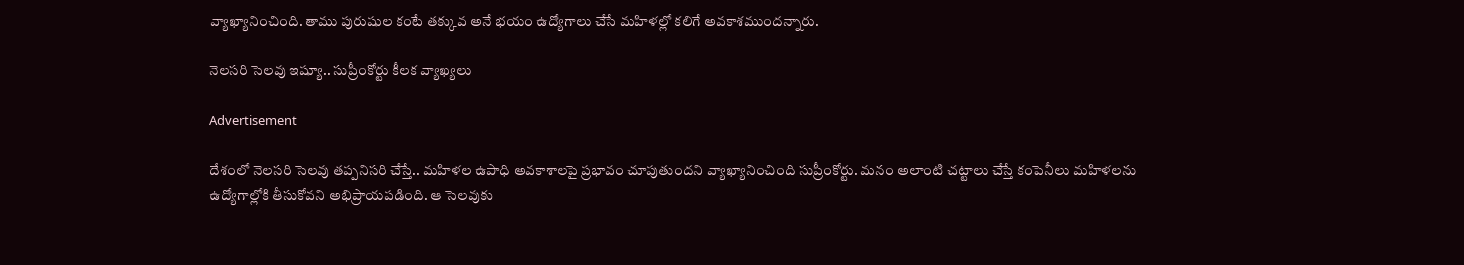వ్యాఖ్యానించింది. తాము పురుషుల కంటే తక్కువ అనే భయం ఉద్యోగాలు చేసే మహిళల్లో కలిగే అవకాశముందన్నారు.

నెలసరి సెలవు ఇష్యూ.. సుప్రీంకోర్టు కీలక వ్యాఖ్యలు

Advertisement

దేశంలో నెలసరి సెలవు తప్పనిసరి చేస్తే.. మహిళల ఉపాధి అవకాశాలపై ప్రభావం చూపుతుందని వ్యాఖ్యానించింది సుప్రీంకోర్టు. మనం అలాంటి చట్టాలు చేస్తే కంపెనీలు మహిళలను ఉద్యోగాల్లోకి తీసుకోవని అభిప్రాయపడింది. ఆ సెలవుకు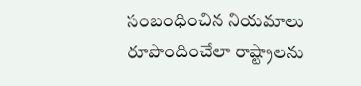సంబంధించిన నియమాలు రూపొందించేలా రాష్ట్రాలను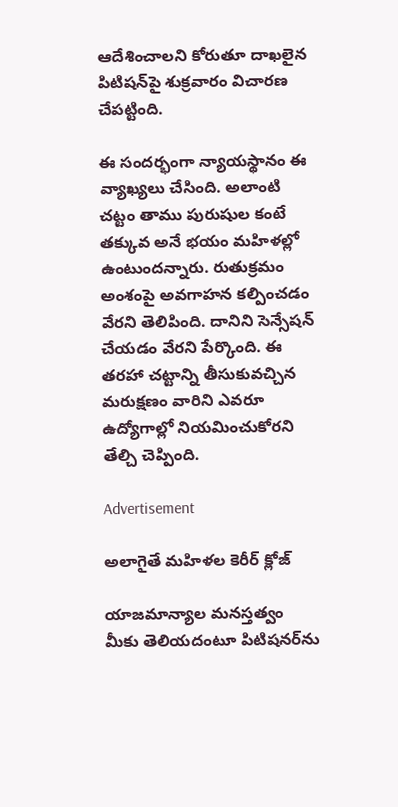ఆదేశించాలని కోరుతూ దాఖలైన పిటిషన్‌పై శుక్రవారం విచారణ చేపట్టింది.

ఈ సందర్భంగా న్యాయస్థానం ఈ వ్యాఖ్యలు చేసింది. అలాంటి చట్టం తాము పురుషుల కంటే తక్కువ అనే భయం మహిళల్లో ఉంటుందన్నారు. రుతుక్రమం అంశంపై అవగాహన కల్పించడం వేరని తెలిపింది. దానిని సెన్సేషన్ చేయడం వేరని పేర్కొంది. ఈ తరహా చట్టాన్ని తీసుకువచ్చిన మరుక్షణం వారిని ఎవరూ ఉద్యోగాల్లో నియమించుకోరని తేల్చి చెప్పింది.

Advertisement

అలాగైతే మహిళల కెరీర్‌ క్లోజ్

యాజమాన్యాల మనస్తత్వం మీకు తెలియదంటూ పిటిషనర్‌ను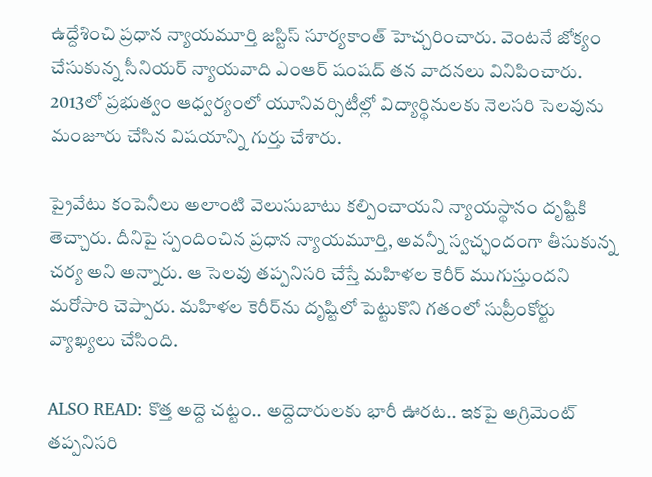ఉద్దేశించి ప్రధాన న్యాయమూర్తి జస్టిస్ సూర్యకాంత్‌ హెచ్చరించారు. వెంటనే జోక్యం చేసుకున్న సీనియర్ న్యాయవాది ఎంఆర్‌ షంషద్ తన వాదనలు వినిపించారు. 2013లో ప్రభుత్వం ఆధ్వర్యంలో యూనివర్సిటీల్లో విద్యార్థినులకు నెలసరి సెలవును మంజూరు చేసిన విషయాన్ని గుర్తు చేశారు.

ప్రైవేటు కంపెనీలు అలాంటి వెలుసుబాటు కల్పించాయని న్యాయస్థానం దృష్టికి తెచ్చారు. దీనిపై స్పందించిన ప్రధాన న్యాయమూర్తి, అవన్నీ స్వచ్ఛందంగా తీసుకున్న చర్య అని అన్నారు. ఆ సెలవు తప్పనిసరి చేస్తే మహిళల కెరీర్‌ ముగుస్తుందని మరోసారి చెప్పారు. మహిళల కెరీర్‌ను దృష్టిలో పెట్టుకొని గతంలో సుప్రీంకోర్టు వ్యాఖ్యలు చేసింది.

ALSO READ: కొత్త అద్దె చట్టం.. అద్దెదారులకు భారీ ఊరట.. ఇకపై అగ్రిమెంట్ తప్పనిసరి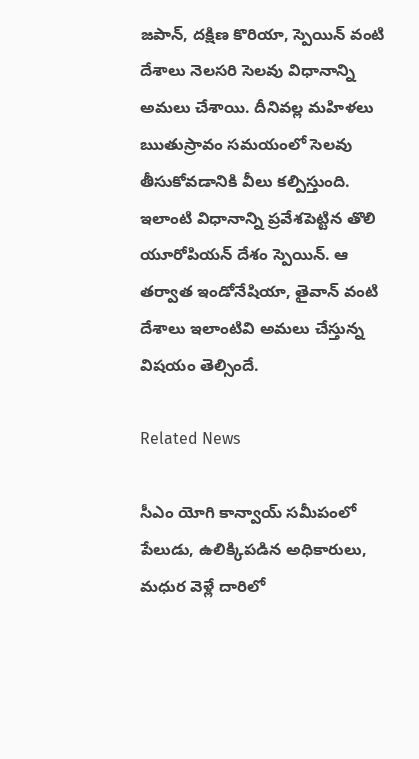జపాన్, దక్షిణ కొరియా, స్పెయిన్ వంటి దేశాలు నెలసరి సెలవు విధానాన్ని అమలు చేశాయి. దీనివల్ల మహిళలు ఋతుస్రావం సమయంలో సెలవు తీసుకోవడానికి వీలు కల్పిస్తుంది. ఇలాంటి విధానాన్ని ప్రవేశపెట్టిన తొలి యూరోపియన్ దేశం స్పెయిన్. ఆ తర్వాత ఇండోనేషియా, తైవాన్ వంటి దేశాలు ఇలాంటివి అమలు చేస్తున్న విషయం తెల్సిందే.

Related News

సీఎం యోగి కాన్వాయ్ సమీపంలో పేలుడు, ఉలిక్కిపడిన అధికారులు, మధుర వెళ్లే దారిలో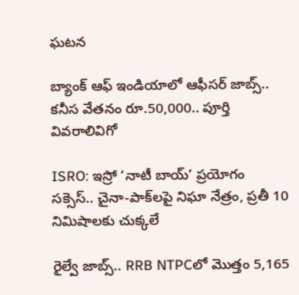ఘటన

బ్యాంక్ ఆఫ్ ఇండియాలో ఆఫీసర్ జాబ్స్.. కనీస వేతనం రూ.50,000.. పూర్తి వివరాలివిగో

ISRO: ఇస్రో ‘నాటీ బాయ్’ ప్రయోగం సక్సెస్.. చైనా-పాక్‌లపై నిఘా నేత్రం, ప్రతీ 10 నిమిషాలకు చుక్కలే

రైల్వే జాబ్స్.. RRB NTPCలో మొత్తం 5,165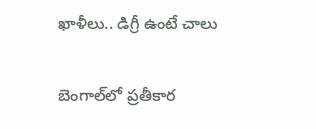ఖాళీలు.. డిగ్రీ ఉంటే చాలు

బెంగాల్‌లో ప్రతీకార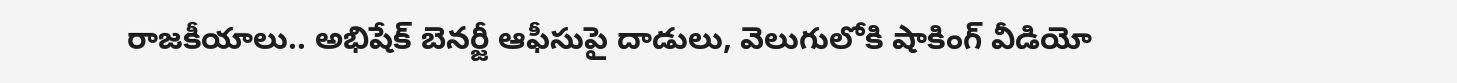రాజకీయాలు.. అభిషేక్ బెనర్జీ ఆఫీసుపై దాడులు, వెలుగులోకి షాకింగ్ వీడియో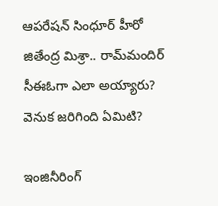ఆపరేషన్ సింధూర్ హీరో జితేంద్ర మిశ్రా.. రామ్‌మందిర్ సీఈఓగా ఎలా అయ్యారు? వెనుక జరిగింది ఏమిటి?

ఇంజినీరింగ్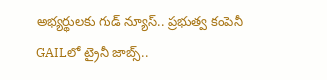అభ్యర్థులకు గుడ్ న్యూస్.. ప్రభుత్వ కంపెనీ GAILలో ట్రైనీ జాబ్స్..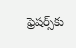ఫ్రెషర్స్‌కు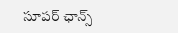సూపర్ ఛాన్స్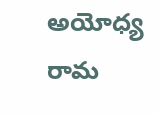అయోధ్య రామ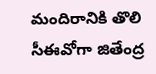మందిరానికి తొలి సీఈవో‌గా జితేంద్ర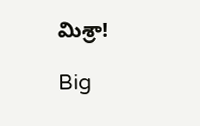మిశ్రా!

Big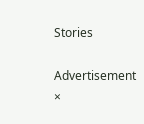Stories

Advertisement
×